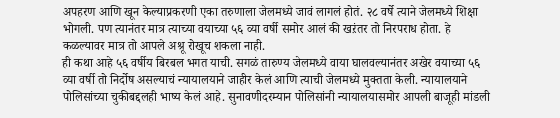अपहरण आणि खून केल्याप्रकरणी एका तरुणाला जेलमध्ये जावं लागलं होतं. २८ वर्षे त्याने जेलमध्ये शिक्षा भोगली. पण त्यानंतर मात्र त्याच्या वयाच्या ५६ व्या वर्षी समोर आलं की खऱंतर तो निरपराध होता. हे कळल्यावर मात्र तो आपले अश्रू रोखूच शकला नाही.
ही कथा आहे ५६ वर्षीय बिरबल भगत याची. सगळं तारुण्य जेलमध्ये वाया घालवल्यानंतर अखेर वयाच्या ५६ व्या वर्षी तो निर्दोष असल्याचं न्यायालयाने जाहीर केलं आणि त्याची जेलमध्ये मुक्तता केली. न्यायालयाने पोलिसांच्या चुकीबद्दलही भाष्य केलं आहे. सुनावणीदरम्यान पोलिसांनी न्यायालयासमोर आपली बाजूही मांडली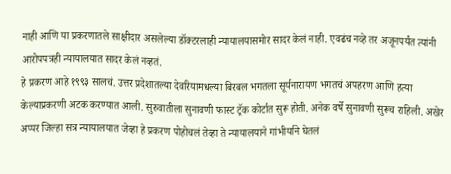नाही आणि या प्रकरणातले साक्षीदार असलेल्या डॉक्टरलाही न्यायालयासमोर सादर केलं नाही. एवढंच नव्हे तर अजूनपर्यंत त्यांनी आरोपपत्रही न्यायालयात सादर केलं नव्हतं.
हे प्रकरण आहे १९९३ सालचं. उत्तर प्रदेशातल्या देवरियामधल्या बिरबल भगतला सूर्यनारायण भगतचं अपहरण आणि हत्या केल्याप्रकरणी अटक करण्यात आली. सुरुवातीला सुनावणी फास्ट ट्रॅक कोर्टात सुरू होती. अनेक वर्षे सुनावणी सुरूच राहिली. अखेर अप्पर जिल्हा सत्र न्यायालयात जेव्हा हे प्रकरण पोहोचलं तेव्हा ते न्यायालयाने गांभीर्याने घेतलं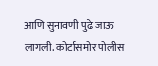आणि सुनावणी पुढे जाऊ लागली. कोर्टासमोर पोलीस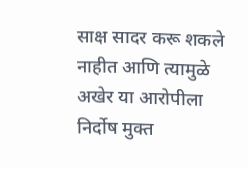साक्ष सादर करू शकले नाहीत आणि त्यामुळे अखेर या आरोपीला निर्दोष मुक्त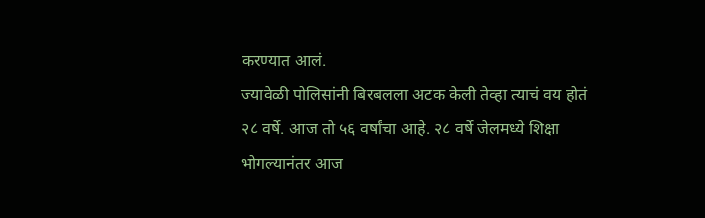करण्यात आलं.
ज्यावेळी पोलिसांनी बिरबलला अटक केली तेव्हा त्याचं वय होतं २८ वर्षे. आज तो ५६ वर्षांचा आहे. २८ वर्षे जेलमध्ये शिक्षा भोगल्यानंतर आज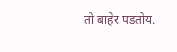तो बाहेर पडतोय.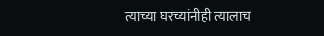त्याच्या घरच्यांनीही त्यालाच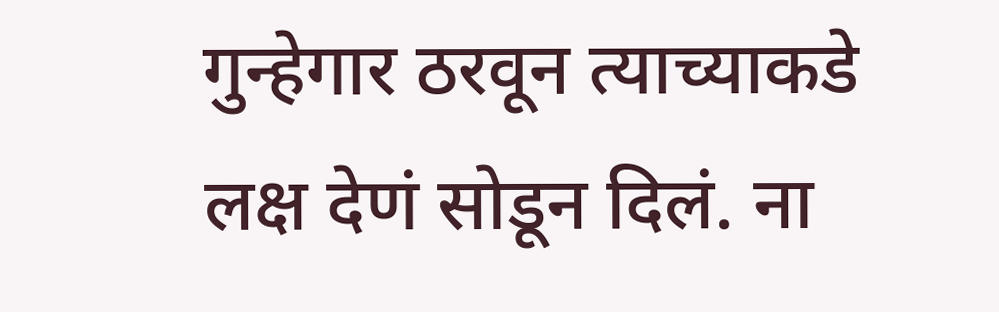गुन्हेगार ठरवून त्याच्याकडे लक्ष देणं सोडून दिलं. ना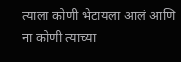त्याला कोणी भेटायला आलं आणि ना कोणी त्याच्या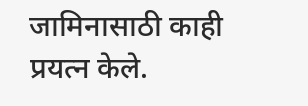जामिनासाठी काही प्रयत्न केले.